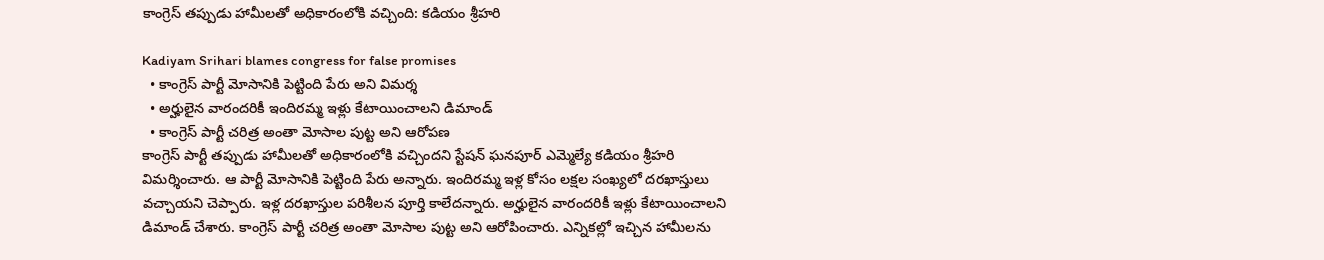కాంగ్రెస్ తప్పుడు హామీలతో అధికారంలోకి వచ్చింది: కడియం శ్రీహరి

Kadiyam Srihari blames congress for false promises
  • కాంగ్రెస్ పార్టీ మోసానికి పెట్టింది పేరు అని విమర్శ
  • అర్హులైన వారందరికీ ఇందిరమ్మ ఇళ్లు కేటాయించాలని డిమాండ్
  • కాంగ్రెస్ పార్టీ చరిత్ర అంతా మోసాల పుట్ట అని ఆరోపణ
కాంగ్రెస్ పార్టీ తప్పుడు హామీలతో అధికారంలోకి వచ్చిందని స్టేషన్ ఘనపూర్ ఎమ్మెల్యే కడియం శ్రీహరి విమర్శించారు. ఆ పార్టీ మోసానికి పెట్టింది పేరు అన్నారు. ఇందిరమ్మ ఇళ్ల కోసం లక్షల సంఖ్యలో దరఖాస్తులు వచ్చాయని చెప్పారు. ఇళ్ల దరఖాస్తుల పరిశీలన పూర్తి కాలేదన్నారు. అర్హులైన వారందరికీ ఇళ్లు కేటాయించాలని డిమాండ్ చేశారు. కాంగ్రెస్ పార్టీ చరిత్ర అంతా మోసాల పుట్ట అని ఆరోపించారు. ఎన్నికల్లో ఇచ్చిన హామీలను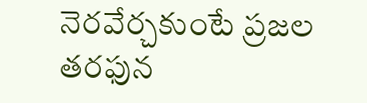నెరవేర్చకుంటే ప్రజల తరఫున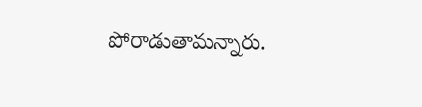పోరాడుతామన్నారు.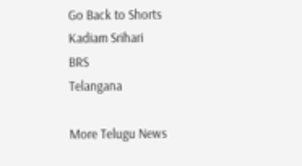Go Back to Shorts
Kadiam Srihari
BRS
Telangana

More Telugu News